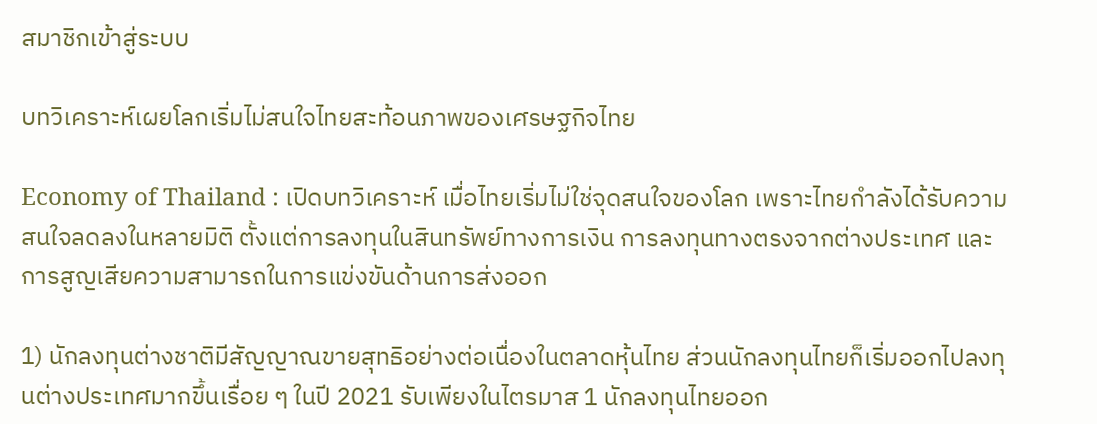สมาชิกเข้าสู่ระบบ

บทวิเคราะห์เผยโลกเริ่มไม่สนใจไทยสะท้อนภาพของเศรษฐกิจไทย

Economy of Thailand : เปิดบทวิเคราะห์ เมื่อไทยเริ่มไม่ใช่จุดสนใจของโลก เพราะไทยกำลังได้รับความสนใจลดลงในหลายมิติ ตั้งแต่การลงทุนในสินทรัพย์ทางการเงิน การลงทุนทางตรงจากต่างประเทศ และการสูญเสียความสามารถในการแข่งขันด้านการส่งออก

1) นักลงทุนต่างชาติมีสัญญาณขายสุทธิอย่างต่อเนื่องในตลาดหุ้นไทย ส่วนนักลงทุนไทยก็เริ่มออกไปลงทุนต่างประเทศมากขึ้นเรื่อย ๆ ในปี 2021 รับเพียงในไตรมาส 1 นักลงทุนไทยออก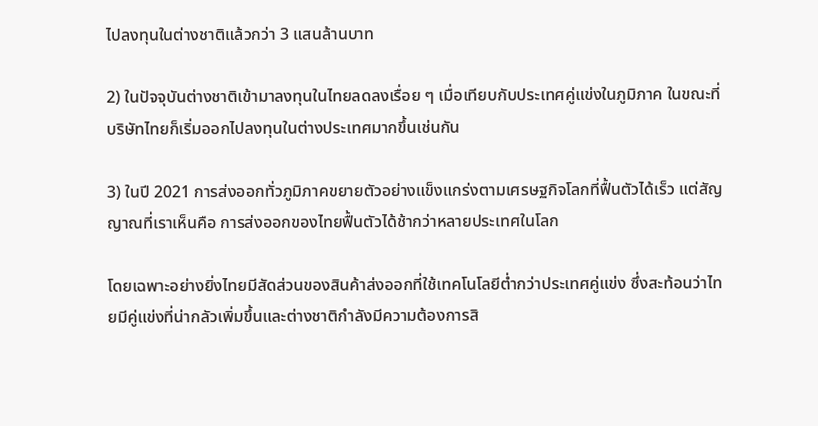ไปลงทุนในต่างชาติแล้วกว่า 3 แสนล้านบาท

2) ในปัจจุบันต่างชาติเข้ามาลงทุนในไทยลดลงเรื่อย ๆ เมื่อเทียบกับประเทศคู่แข่งในภูมิภาค ในขณะที่บริษัทไทยก็เริ่มออกไปลงทุนในต่างประเทศมากขึ้นเช่นกัน

3) ในปี 2021 การส่งออกทั่วภูมิภาคขยายตัวอย่างแข็งแกร่งตามเศรษฐกิจโลกที่ฟื้นตัวได้เร็ว แต่สัญญาณที่เราเห็นคือ การส่งออกของไทยฟื้นตัวได้ช้ากว่าหลายประเทศในโลก

โดยเฉพาะอย่างยิ่งไทยมีสัดส่วนของสินค้าส่งออกที่ใช้เทคโนโลยีต่ำกว่าประเทศคู่แข่ง ซึ่งสะท้อนว่าไทยมีคู่แข่งที่น่ากลัวเพิ่มขึ้นและต่างชาติกำลังมีความต้องการสิ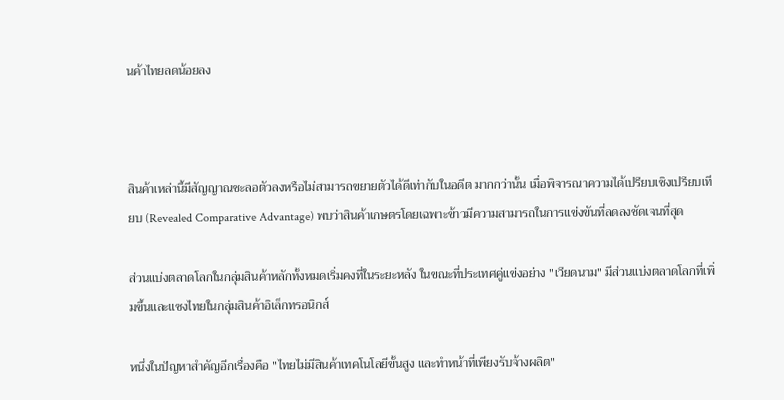นค้าไทยลดน้อยลง



สินค้าเหล่านี้มีสัญญาณชะลอตัวลงหรือไม่สามารถขยายตัวได้ดีเท่ากับในอดีต มากกว่านั้น เมื่อพิจารณาความได้เปรียบเชิงเปรียบเทียบ (Revealed Comparative Advantage) พบว่าสินค้าเกษตรโดยเฉพาะข้าวมีความสามารถในการแข่งขันที่ลดลงชัดเจนที่สุด

ส่วนแบ่งตลาดโลกในกลุ่มสินค้าหลักทั้งหมดเริ่มคงที่ในระยะหลัง ในขณะที่ประเทศคู่แข่งอย่าง "เวียดนาม" มีส่วนแบ่งตลาดโลกที่เพิ่มขึ้นและแซงไทยในกลุ่มสินค้าอิเล็กทรอนิกส์

หนึ่งในปัญหาสำคัญอีกเรื่องคือ "ไทยไม่มีสินค้าเทคโนโลยีขั้นสูง และทำหน้าที่เพียงรับจ้างผลิต"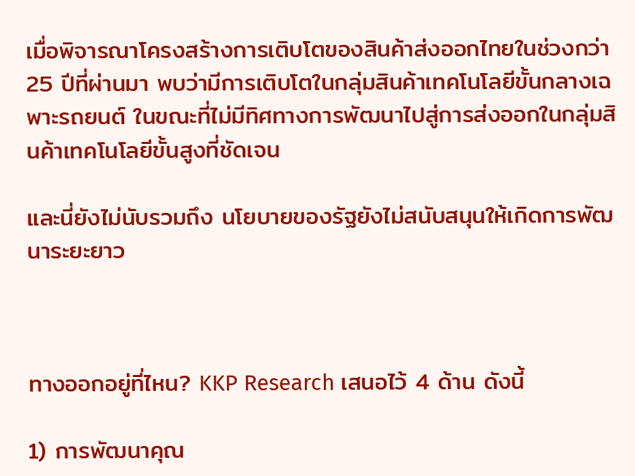เมื่อพิจารณาโครงสร้างการเติบโตของสินค้าส่งออกไทยในช่วงกว่า 25 ปีที่ผ่านมา พบว่ามีการเติบโตในกลุ่มสินค้าเทคโนโลยีขั้นกลางเฉพาะรถยนต์ ในขณะที่ไม่มีทิศทางการพัฒนาไปสู่การส่งออกในกลุ่มสินค้าเทคโนโลยีขั้นสูงที่ชัดเจน

และนี่ยังไม่นับรวมถึง นโยบายของรัฐยังไม่สนับสนุนให้เกิดการพัฒนาระยะยาว



ทางออกอยู่ที่ไหน? KKP Research เสนอไว้ 4 ด้าน ดังนี้

1) การพัฒนาคุณ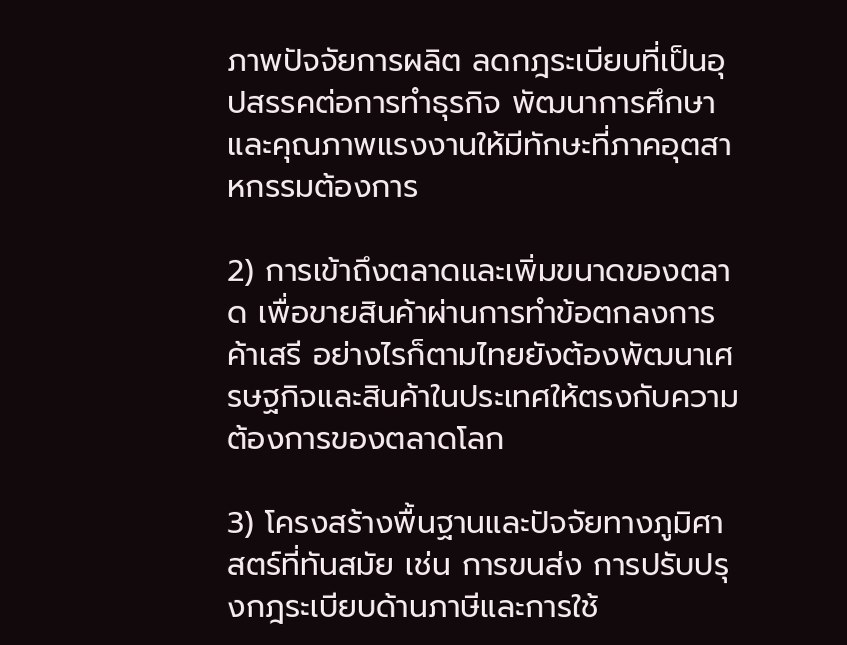ภาพปัจจัยการผลิต ลดกฎระเบียบที่เป็นอุปสรรคต่อการทำธุรกิจ พัฒนาการศึกษาและคุณภาพแรงงานให้มีทักษะที่ภาคอุตสาหกรรมต้องการ

2) การเข้าถึงตลาดและเพิ่มขนาดของตลาด เพื่อขายสินค้าผ่านการทำข้อตกลงการค้าเสรี อย่างไรก็ตามไทยยังต้องพัฒนาเศรษฐกิจและสินค้าในประเทศให้ตรงกับความต้องการของตลาดโลก

3) โครงสร้างพื้นฐานและปัจจัยทางภูมิศาสตร์ที่ทันสมัย เช่น การขนส่ง การปรับปรุงกฎระเบียบด้านภาษีและการใช้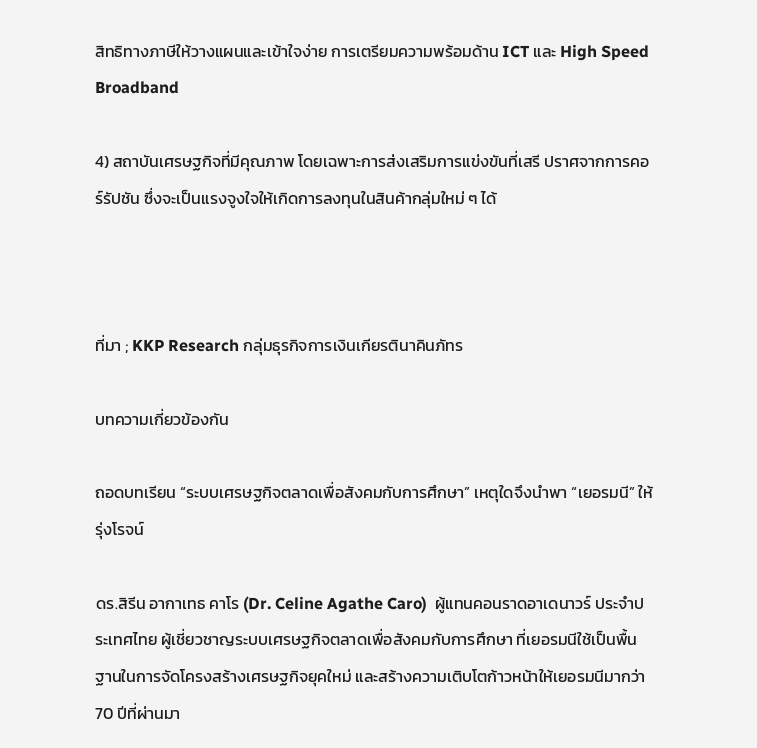สิทธิทางภาษีให้วางแผนและเข้าใจง่าย การเตรียมความพร้อมด้าน ICT และ High Speed Broadband

4) สถาบันเศรษฐกิจที่มีคุณภาพ โดยเฉพาะการส่งเสริมการแข่งขันที่เสรี ปราศจากการคอร์รัปชัน ซึ่งจะเป็นแรงจูงใจให้เกิดการลงทุนในสินค้ากลุ่มใหม่ ๆ ได้



ที่มา ; KKP Research กลุ่มธุรกิจการเงินเกียรตินาคินภัทร

บทความเกี่ยวข้องกัน

ถอดบทเรียน “ระบบเศรษฐกิจตลาดเพื่อสังคมกับการศึกษา” เหตุใดจึงนำพา “เยอรมนี” ให้รุ่งโรจน์

ดร.สิรีน อากาเทธ คาโร (Dr. Celine Agathe Caro)  ผู้แทนคอนราดอาเดนาวร์ ประจำประเทศไทย ผู้เชี่ยวชาญระบบเศรษฐกิจตลาดเพื่อสังคมกับการศึกษา ที่เยอรมนีใช้เป็นพื้นฐานในการจัดโครงสร้างเศรษฐกิจยุคใหม่ และสร้างความเติบโตก้าวหน้าให้เยอรมนีมากว่า 70 ปีที่ผ่านมา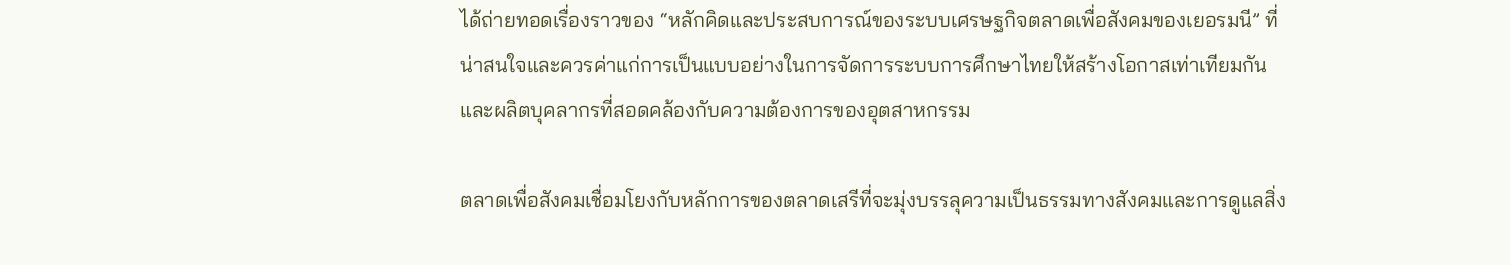ได้ถ่ายทอดเรื่องราวของ “หลักคิดและประสบการณ์ของระบบเศรษฐกิจตลาดเพื่อสังคมของเยอรมนี” ที่น่าสนใจและควรค่าแก่การเป็นแบบอย่างในการจัดการระบบการศึกษาไทยให้สร้างโอกาสเท่าเทียมกัน และผลิตบุคลากรที่สอดคล้องกับความต้องการของอุตสาหกรรม

ตลาดเพื่อสังคมเชื่อมโยงกับหลักการของตลาดเสรีที่จะมุ่งบรรลุความเป็นธรรมทางสังคมและการดูแลสิ่ง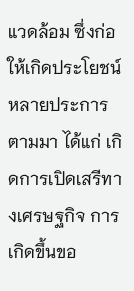แวดล้อม ซึ่งก่อให้เกิดประโยชน์หลายประการตามมา ได้แก่ เกิดการเปิดเสรีทางเศรษฐกิจ การเกิดขึ้นขอ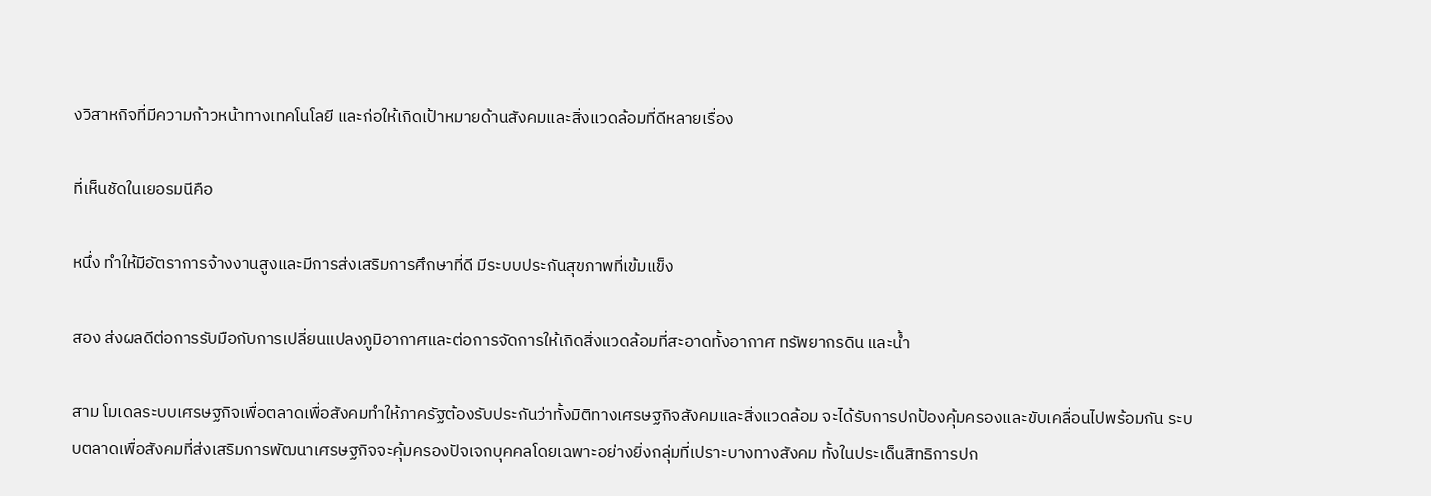งวิสาหกิจที่มีความก้าวหน้าทางเทคโนโลยี และก่อให้เกิดเป้าหมายด้านสังคมและสิ่งแวดล้อมที่ดีหลายเรื่อง

ที่เห็นชัดในเยอรมนีคือ

หนึ่ง ทำให้มีอัตราการจ้างงานสูงและมีการส่งเสริมการศึกษาที่ดี มีระบบประกันสุขภาพที่เข้มแข็ง

สอง ส่งผลดีต่อการรับมือกับการเปลี่ยนแปลงภูมิอากาศและต่อการจัดการให้เกิดสิ่งแวดล้อมที่สะอาดทั้งอากาศ ทรัพยากรดิน และน้ำ

สาม โมเดลระบบเศรษฐกิจเพื่อตลาดเพื่อสังคมทำให้ภาครัฐต้องรับประกันว่าทั้งมิติทางเศรษฐกิจสังคมและสิ่งแวดล้อม จะได้รับการปกป้องคุ้มครองและขับเคลื่อนไปพร้อมกัน ระบบตลาดเพื่อสังคมที่ส่งเสริมการพัฒนาเศรษฐกิจจะคุ้มครองปัจเจกบุคคลโดยเฉพาะอย่างยิ่งกลุ่มที่เปราะบางทางสังคม ทั้งในประเด็นสิทธิการปก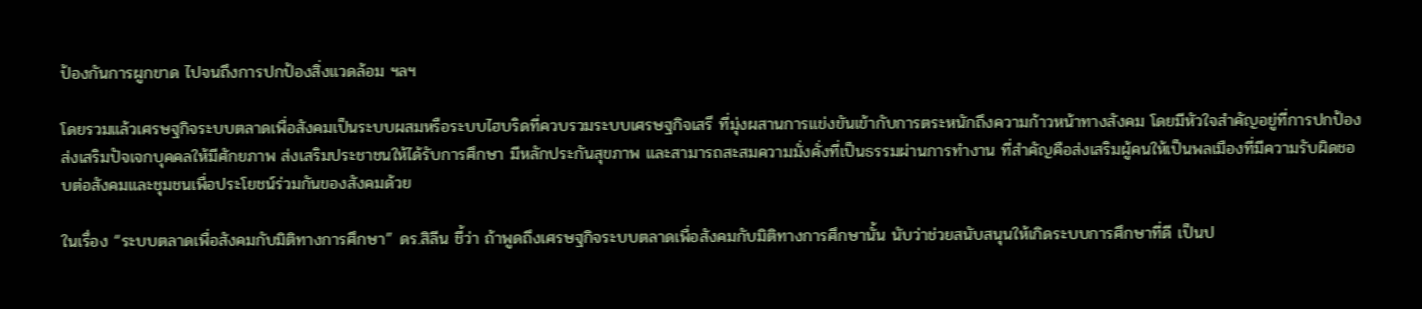ป้องกันการผูกขาด ไปจนถึงการปกป้องสิ่งแวดล้อม ฯลฯ

โดยรวมแล้วเศรษฐกิจระบบตลาดเพื่อสังคมเป็นระบบผสมหรือระบบไฮบริดที่ควบรวมระบบเศรษฐกิจเสรี ที่มุ่งผสานการแข่งขันเข้ากับการตระหนักถึงความก้าวหน้าทางสังคม โดยมีหัวใจสำคัญอยู่ที่การปกป้องส่งเสริมปัจเจกบุคคลให้มีศักยภาพ ส่งเสริมประชาชนให้ได้รับการศึกษา มีหลักประกันสุขภาพ และสามารถสะสมความมั่งคั่งที่เป็นธรรมผ่านการทำงาน ที่สำคัญคือส่งเสริมผู้คนให้เป็นพลเมืองที่มีความรับผิดชอบต่อสังคมและชุมชนเพื่อประโยชน์ร่วมกันของสังคมด้วย

ในเรื่อง “ระบบตลาดเพื่อสังคมกับมิติทางการศึกษา” ดร.สิลีน ชี้ว่า ถ้าพูดถึงเศรษฐกิจระบบตลาดเพื่อสังคมกับมิติทางการศึกษานั้น นับว่าช่วยสนับสนุนให้เกิดระบบการศึกษาที่ดี เป็นป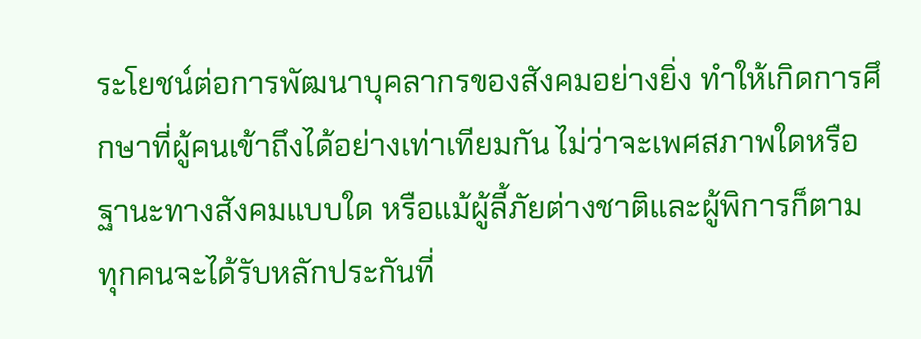ระโยชน์ต่อการพัฒนาบุคลากรของสังคมอย่างยิ่ง ทำให้เกิดการศึกษาที่ผู้คนเข้าถึงได้อย่างเท่าเทียมกัน ไม่ว่าจะเพศสภาพใดหรือฐานะทางสังคมแบบใด หรือแม้ผู้ลี้ภัยต่างชาติและผู้พิการก็ตาม ทุกคนจะได้รับหลักประกันที่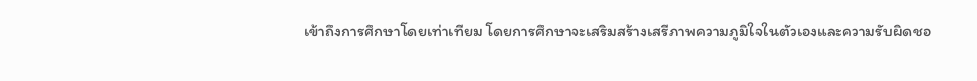เข้าถึงการศึกษาโดยเท่าเทียม โดยการศึกษาจะเสริมสร้างเสรีภาพความภูมิใจในตัวเองและความรับผิดชอ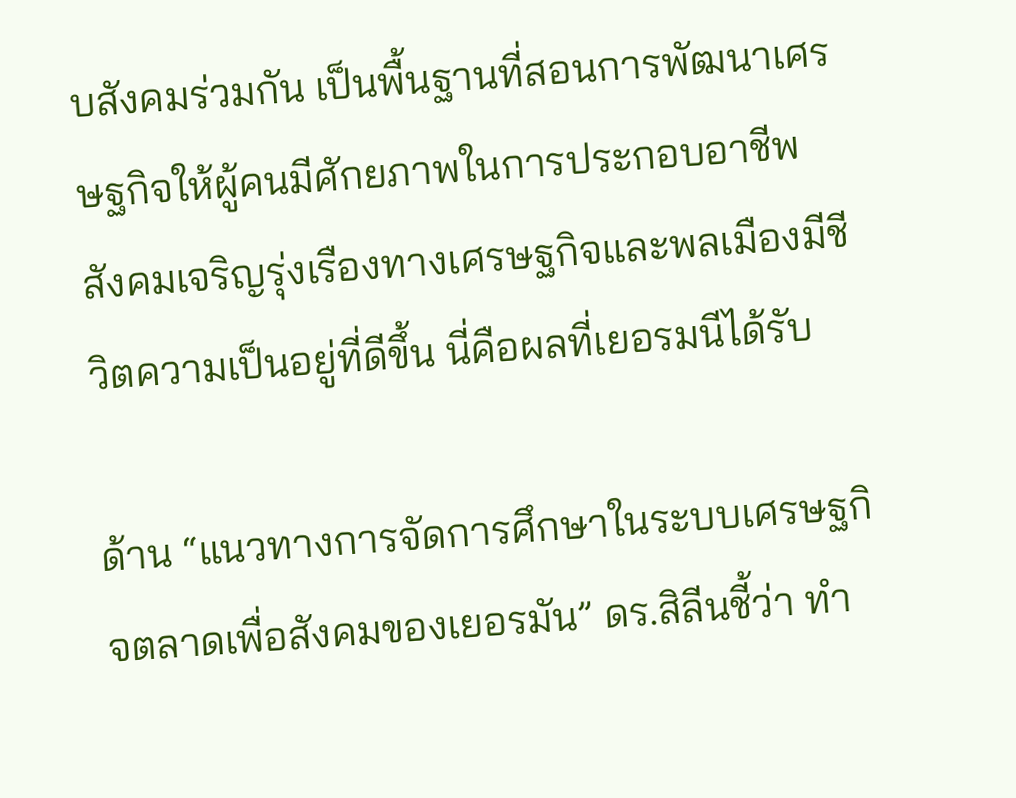บสังคมร่วมกัน เป็นพื้นฐานที่สอนการพัฒนาเศรษฐกิจให้ผู้คนมีศักยภาพในการประกอบอาชีพ สังคมเจริญรุ่งเรืองทางเศรษฐกิจและพลเมืองมีชีวิตความเป็นอยู่ที่ดีขึ้น นี่คือผลที่เยอรมนีได้รับ

ด้าน “แนวทางการจัดการศึกษาในระบบเศรษฐกิจตลาดเพื่อสังคมของเยอรมัน” ดร.สิลีนชี้ว่า ทำ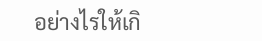อย่างไรให้เกิ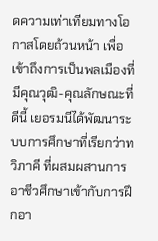ดความเท่าเทียมทางโอกาสโดยถ้วนหน้า เพื่อเข้าถึงการเป็นพลเมืองที่มีคุณวุฒิ-คุณลักษณะที่ดีนี้ เยอรมนีได้พัฒนาระบบการศึกษาที่เรียกว่าทวิภาคี ที่ผสมผสานการอาชีวศึกษาเข้ากับการฝึกอา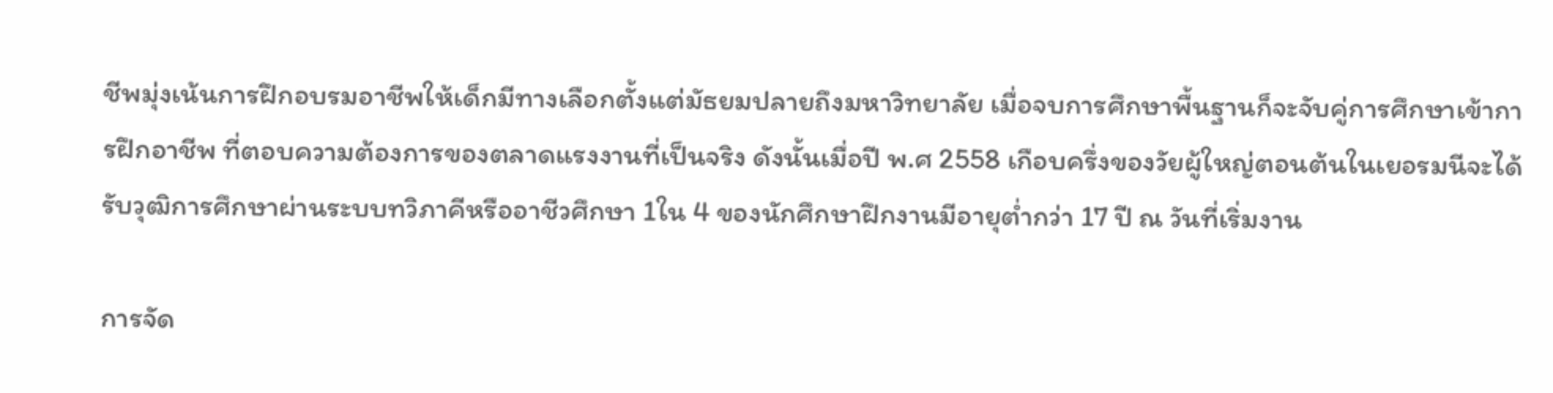ชีพมุ่งเน้นการฝึกอบรมอาชีพให้เด็กมีทางเลือกตั้งแต่มัธยมปลายถึงมหาวิทยาลัย เมื่อจบการศึกษาพื้นฐานก็จะจับคู่การศึกษาเข้าการฝึกอาชีพ ที่ตอบความต้องการของตลาดแรงงานที่เป็นจริง ดังนั้นเมื่อปี พ.ศ 2558 เกือบครึ่งของวัยผู้ใหญ่ตอนต้นในเยอรมนีจะได้รับวุฒิการศึกษาผ่านระบบทวิภาคีหรืออาชีวศึกษา 1ใน 4 ของนักศึกษาฝึกงานมีอายุต่ำกว่า 17 ปี ณ วันที่เริ่มงาน

การจัด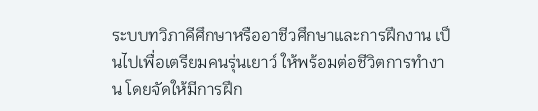ระบบทวิภาคีศึกษาหรืออาชีวศึกษาและการฝึกงาน เป็นไปเพื่อเตรียมคนรุ่นเยาว์ ให้พร้อมต่อชีวิตการทำงาน โดยจัดให้มีการฝึก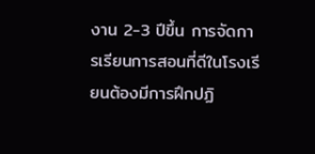งาน 2-3 ปีขึ้น การจัดการเรียนการสอนที่ดีในโรงเรียนต้องมีการฝึกปฏิ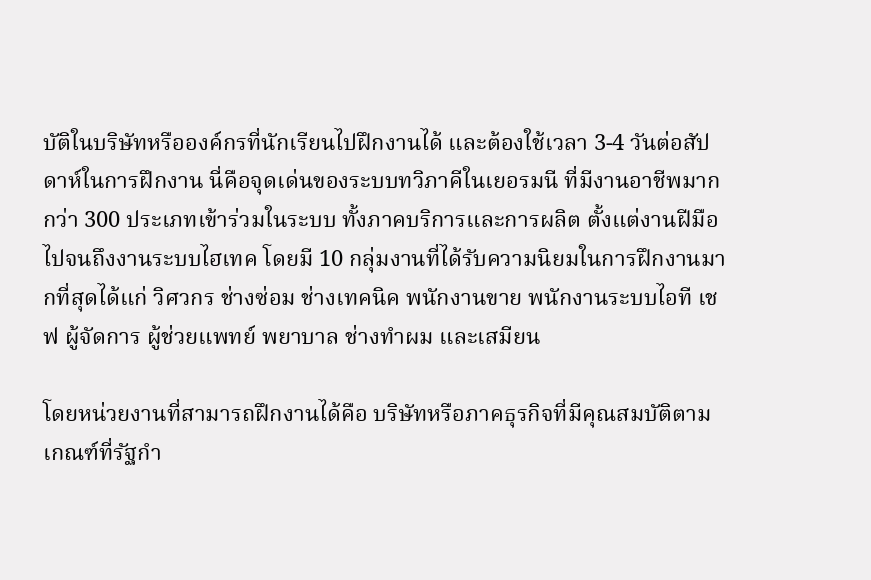บัติในบริษัทหรือองค์กรที่นักเรียนไปฝึกงานได้ และต้องใช้เวลา 3-4 วันต่อสัปดาห์ในการฝึกงาน นี่คือจุดเด่นของระบบทวิภาคีในเยอรมนี ที่มีงานอาชีพมากกว่า 300 ประเภทเข้าร่วมในระบบ ทั้งภาคบริการและการผลิต ตั้งแต่งานฝีมือไปจนถึงงานระบบไฮเทค โดยมี 10 กลุ่มงานที่ได้รับความนิยมในการฝึกงานมากที่สุดได้แก่ วิศวกร ช่างซ่อม ช่างเทคนิค พนักงานขาย พนักงานระบบไอที เชฟ ผู้จัดการ ผู้ช่วยแพทย์ พยาบาล ช่างทำผม และเสมียน

โดยหน่วยงานที่สามารถฝึกงานได้คือ บริษัทหรือภาคธุรกิจที่มีคุณสมบัติตามเกณฑ์ที่รัฐกำ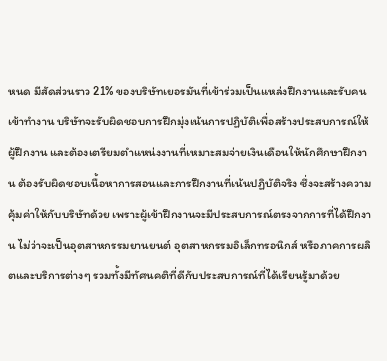หนด มีสัดส่วนราว 21% ของบริษัทเยอรมันที่เข้าร่วมเป็นแหล่งฝึกงานและรับคนเข้าทำงาน บริษัทจะรับผิดชอบการฝึกมุ่งเน้นการปฏิบัติเพื่อสร้างประสบการณ์ให้ผู้ฝึกงาน และต้องเตรียมตำแหน่งงานที่เหมาะสมจ่ายเงินเดือนให้นักศึกษาฝึกงาน ต้องรับผิดชอบเนื้อหาการสอนและการฝึกงานที่เน้นปฏิบัติจริง ซึ่งจะสร้างความคุ้มค่าให้กับบริษัทด้วย เพราะผู้เข้าฝึกงานจะมีประสบการณ์ตรงจากการที่ได้ฝึกงาน ไม่ว่าจะเป็นอุตสาหกรรมยานยนต์ อุตสาหกรรมอิเล็กทรอนิกส์ หรือภาคการผลิตและบริการต่างๆ รวมทั้งมีทัศนคติที่ดีกับประสบการณ์ที่ได้เรียนรู้มาด้วย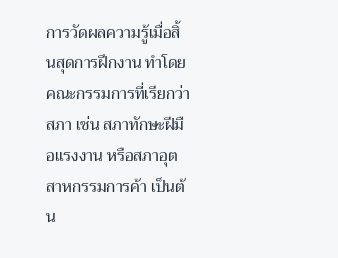การวัดผลความรู้เมื่อสิ้นสุดการฝึกงาน ทำโดยคณะกรรมการที่เรียกว่าสภา เช่น สภาทักษะฝีมือแรงงาน หรือสภาอุตสาหกรรมการค้า เป็นต้น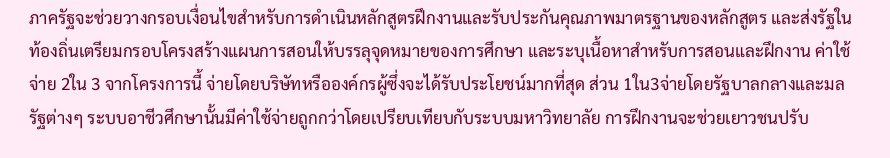ภาครัฐจะช่วยวางกรอบเงื่อนไขสำหรับการดำเนินหลักสูตรฝึกงานและรับประกันคุณภาพมาตรฐานของหลักสูตร และส่งรัฐในท้องถิ่นเตรียมกรอบโครงสร้างแผนการสอนให้บรรลุจุดหมายของการศึกษา และระบุเนื้อหาสำหรับการสอนและฝึกงาน ค่าใช้จ่าย 2ใน 3 จากโครงการนี้ จ่ายโดยบริษัทหรือองค์กรผู้ซึ่งจะได้รับประโยชน์มากที่สุด ส่วน 1ใน3จ่ายโดยรัฐบาลกลางและมลรัฐต่างๆ ระบบอาชีวศึกษานั้นมีค่าใช้จ่ายถูกกว่าโดยเปรียบเทียบกับระบบมหาวิทยาลัย การฝึกงานจะช่วยเยาวชนปรับ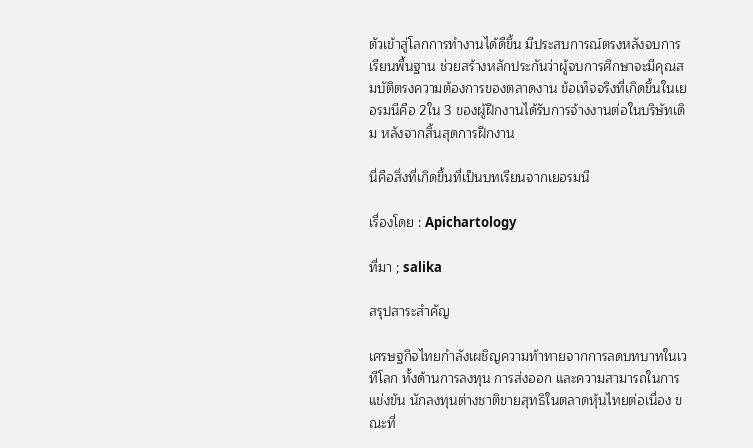ตัวเข้าสู่โลกการทำงานได้ดีขึ้น มีประสบการณ์ตรงหลังจบการเรียนพื้นฐาน ช่วยสร้างหลักประกันว่าผู้จบการศึกษาจะมีคุณสมบัติตรงความต้องการของตลาดงาน ข้อเท็จจริงที่เกิดขึ้นในเยอรมนีคือ 2ใน 3 ของผู้ฝึกงานได้รับการจ้างงานต่อในบริษัทเดิม หลังจากสิ้นสุดการฝึกงาน

นี่คือสิ่งที่เกิดขึ้นที่เป็นบทเรียนจากเยอรมนี

เรื่องโดย : Apichartology

ที่มา ; salika

สรุปสาระสำคัญ

เศรษฐกิจไทยกำลังเผชิญความท้าทายจากการลดบทบาทในเวทีโลก ทั้งด้านการลงทุน การส่งออก และความสามารถในการแข่งขัน นักลงทุนต่างชาติขายสุทธิในตลาดหุ้นไทยต่อเนื่อง ขณะที่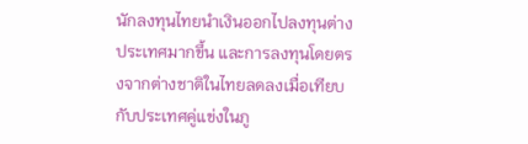นักลงทุนไทยนำเงินออกไปลงทุนต่างประเทศมากขึ้น และการลงทุนโดยตรงจากต่างชาติในไทยลดลงเมื่อเทียบกับประเทศคู่แข่งในภู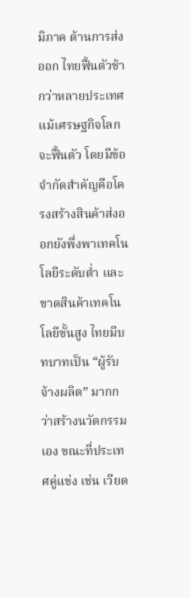มิภาค ด้านการส่งออก ไทยฟื้นตัวช้ากว่าหลายประเทศ แม้เศรษฐกิจโลกจะฟื้นตัว โดยมีข้อจำกัดสำคัญคือโครงสร้างสินค้าส่งออกยังพึ่งพาเทคโนโลยีระดับต่ำ และขาดสินค้าเทคโนโลยีขั้นสูง ไทยมีบทบาทเป็น “ผู้รับจ้างผลิต” มากกว่าสร้างนวัตกรรมเอง ขณะที่ประเทศคู่แข่ง เช่น เวียด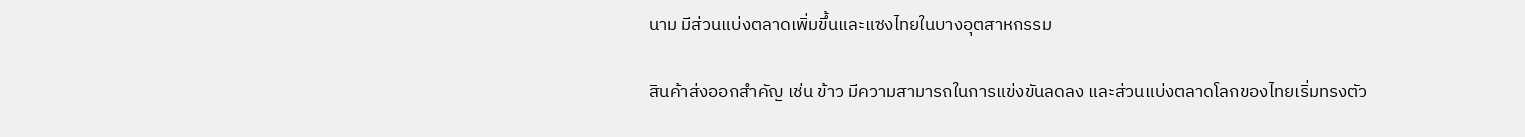นาม มีส่วนแบ่งตลาดเพิ่มขึ้นและแซงไทยในบางอุตสาหกรรม

สินค้าส่งออกสำคัญ เช่น ข้าว มีความสามารถในการแข่งขันลดลง และส่วนแบ่งตลาดโลกของไทยเริ่มทรงตัว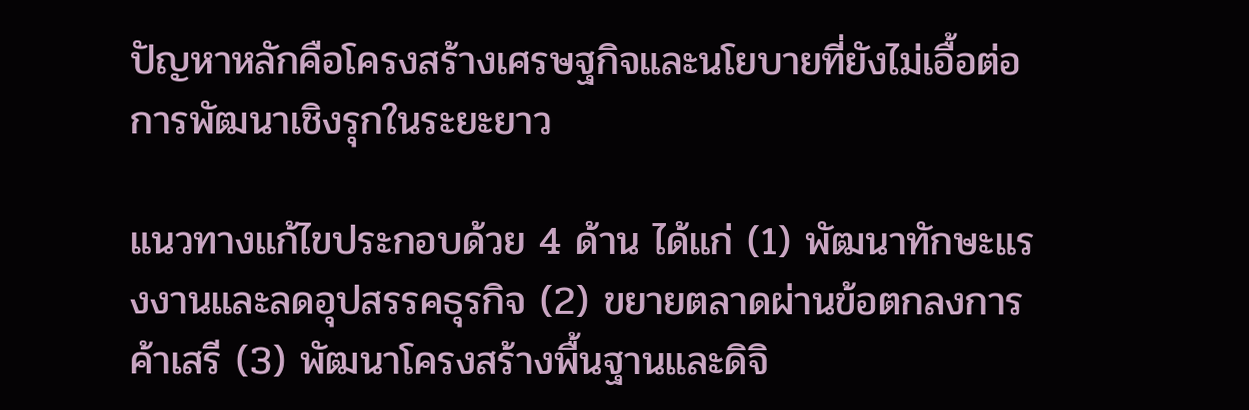ปัญหาหลักคือโครงสร้างเศรษฐกิจและนโยบายที่ยังไม่เอื้อต่อการพัฒนาเชิงรุกในระยะยาว

แนวทางแก้ไขประกอบด้วย 4 ด้าน ได้แก่ (1) พัฒนาทักษะแรงงานและลดอุปสรรคธุรกิจ (2) ขยายตลาดผ่านข้อตกลงการค้าเสรี (3) พัฒนาโครงสร้างพื้นฐานและดิจิ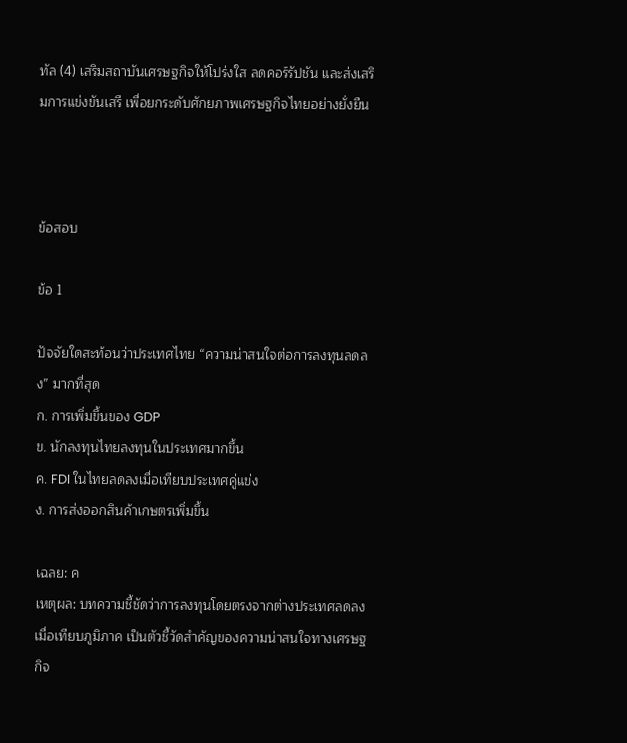ทัล (4) เสริมสถาบันเศรษฐกิจให้โปร่งใส ลดคอร์รัปชัน และส่งเสริมการแข่งขันเสรี เพื่อยกระดับศักยภาพเศรษฐกิจไทยอย่างยั่งยืน



ข้อสอบ

ข้อ 1

ปัจจัยใดสะท้อนว่าประเทศไทย “ความน่าสนใจต่อการลงทุนลดลง” มากที่สุด
ก. การเพิ่มขึ้นของ GDP
ข. นักลงทุนไทยลงทุนในประเทศมากขึ้น
ค. FDI ในไทยลดลงเมื่อเทียบประเทศคู่แข่ง
ง. การส่งออกสินค้าเกษตรเพิ่มขึ้น

เฉลย: ค
เหตุผล: บทความชี้ชัดว่าการลงทุนโดยตรงจากต่างประเทศลดลงเมื่อเทียบภูมิภาค เป็นตัวชี้วัดสำคัญของความน่าสนใจทางเศรษฐกิจ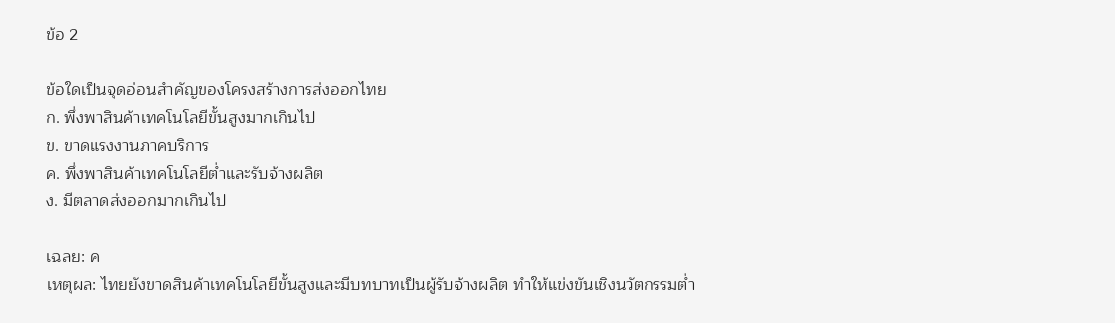ข้อ 2

ข้อใดเป็นจุดอ่อนสำคัญของโครงสร้างการส่งออกไทย
ก. พึ่งพาสินค้าเทคโนโลยีขั้นสูงมากเกินไป
ข. ขาดแรงงานภาคบริการ
ค. พึ่งพาสินค้าเทคโนโลยีต่ำและรับจ้างผลิต
ง. มีตลาดส่งออกมากเกินไป

เฉลย: ค
เหตุผล: ไทยยังขาดสินค้าเทคโนโลยีขั้นสูงและมีบทบาทเป็นผู้รับจ้างผลิต ทำให้แข่งขันเชิงนวัตกรรมต่ำ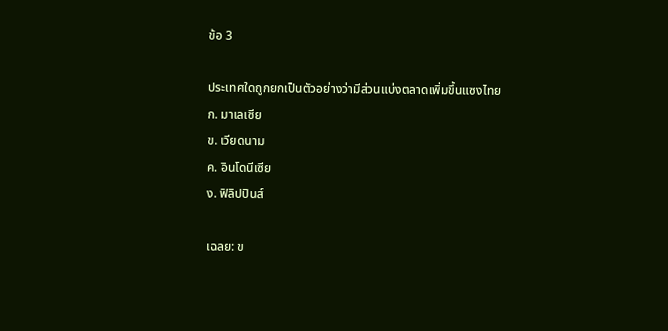ข้อ 3

ประเทศใดถูกยกเป็นตัวอย่างว่ามีส่วนแบ่งตลาดเพิ่มขึ้นแซงไทย
ก. มาเลเซีย
ข. เวียดนาม
ค. อินโดนีเซีย
ง. ฟิลิปปินส์

เฉลย: ข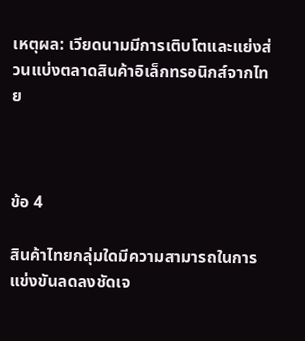เหตุผล: เวียดนามมีการเติบโตและแย่งส่วนแบ่งตลาดสินค้าอิเล็กทรอนิกส์จากไทย



ข้อ 4

สินค้าไทยกลุ่มใดมีความสามารถในการแข่งขันลดลงชัดเจ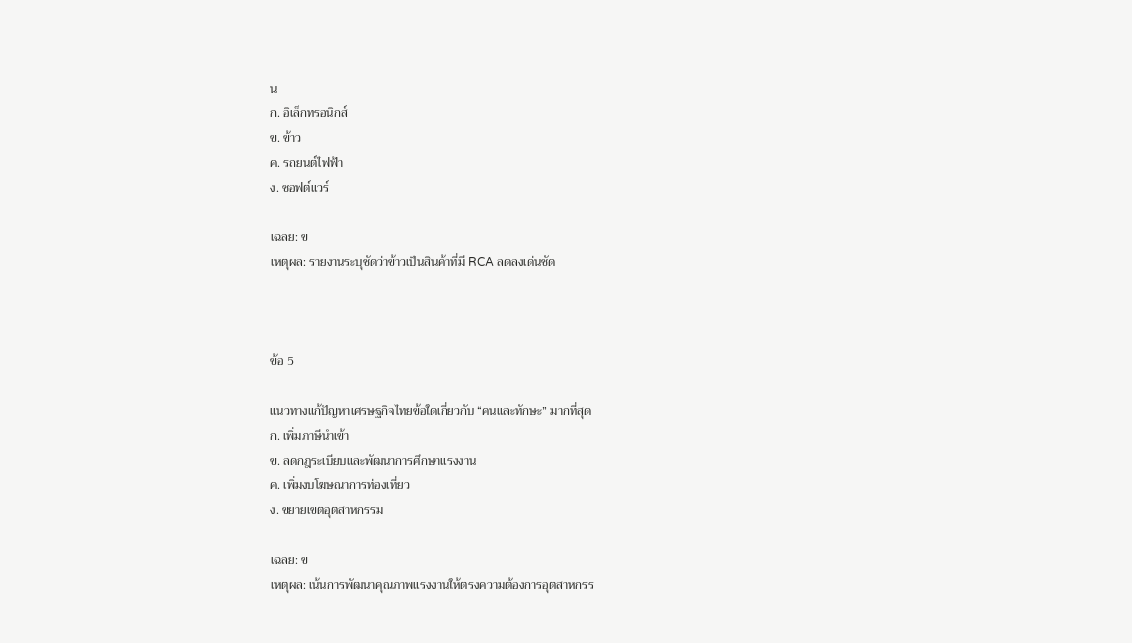น
ก. อิเล็กทรอนิกส์
ข. ข้าว
ค. รถยนต์ไฟฟ้า
ง. ซอฟต์แวร์

เฉลย: ข
เหตุผล: รายงานระบุชัดว่าข้าวเป็นสินค้าที่มี RCA ลดลงเด่นชัด



ข้อ 5

แนวทางแก้ปัญหาเศรษฐกิจไทยข้อใดเกี่ยวกับ “คนและทักษะ” มากที่สุด
ก. เพิ่มภาษีนำเข้า
ข. ลดกฎระเบียบและพัฒนาการศึกษาแรงงาน
ค. เพิ่มงบโฆษณาการท่องเที่ยว
ง. ขยายเขตอุตสาหกรรม

เฉลย: ข
เหตุผล: เน้นการพัฒนาคุณภาพแรงงานให้ตรงความต้องการอุตสาหกรร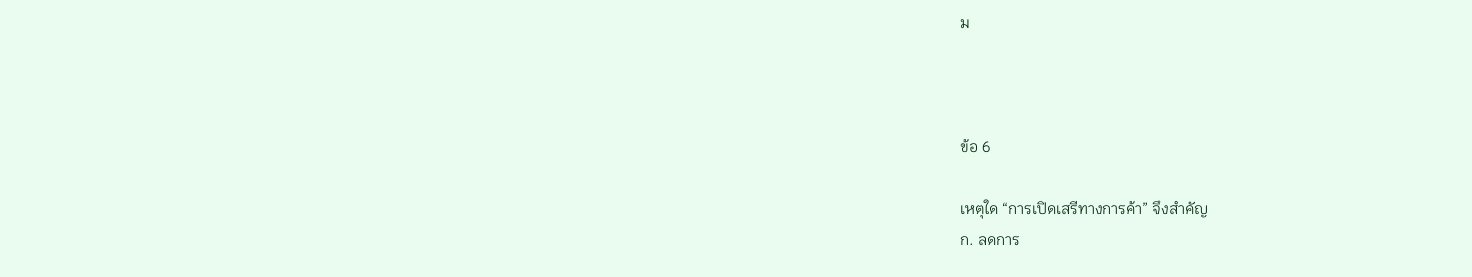ม



ข้อ 6

เหตุใด “การเปิดเสรีทางการค้า” จึงสำคัญ
ก. ลดการ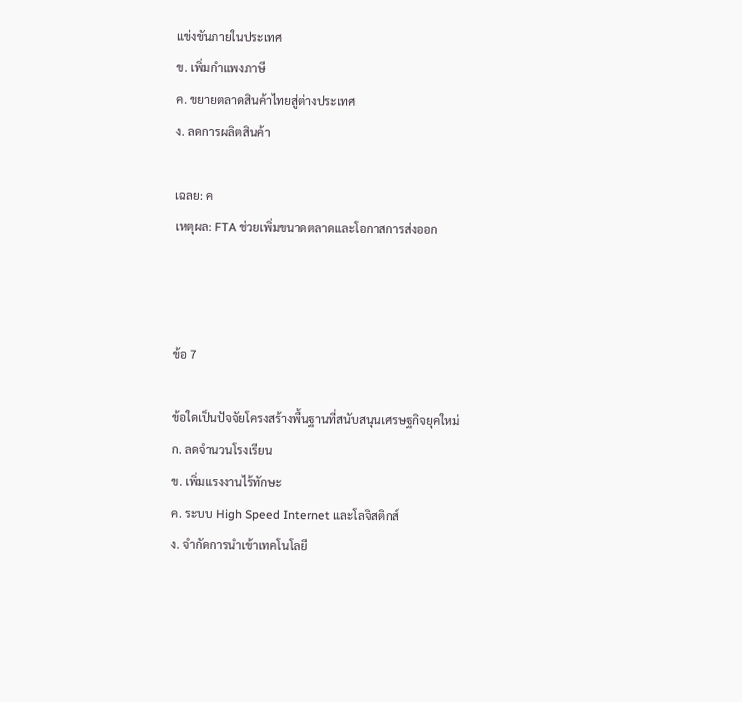แข่งขันภายในประเทศ
ข. เพิ่มกำแพงภาษี
ค. ขยายตลาดสินค้าไทยสู่ต่างประเทศ
ง. ลดการผลิตสินค้า

เฉลย: ค
เหตุผล: FTA ช่วยเพิ่มขนาดตลาดและโอกาสการส่งออก



ข้อ 7

ข้อใดเป็นปัจจัยโครงสร้างพื้นฐานที่สนับสนุนเศรษฐกิจยุคใหม่
ก. ลดจำนวนโรงเรียน
ข. เพิ่มแรงงานไร้ทักษะ
ค. ระบบ High Speed Internet และโลจิสติกส์
ง. จำกัดการนำเข้าเทคโนโลยี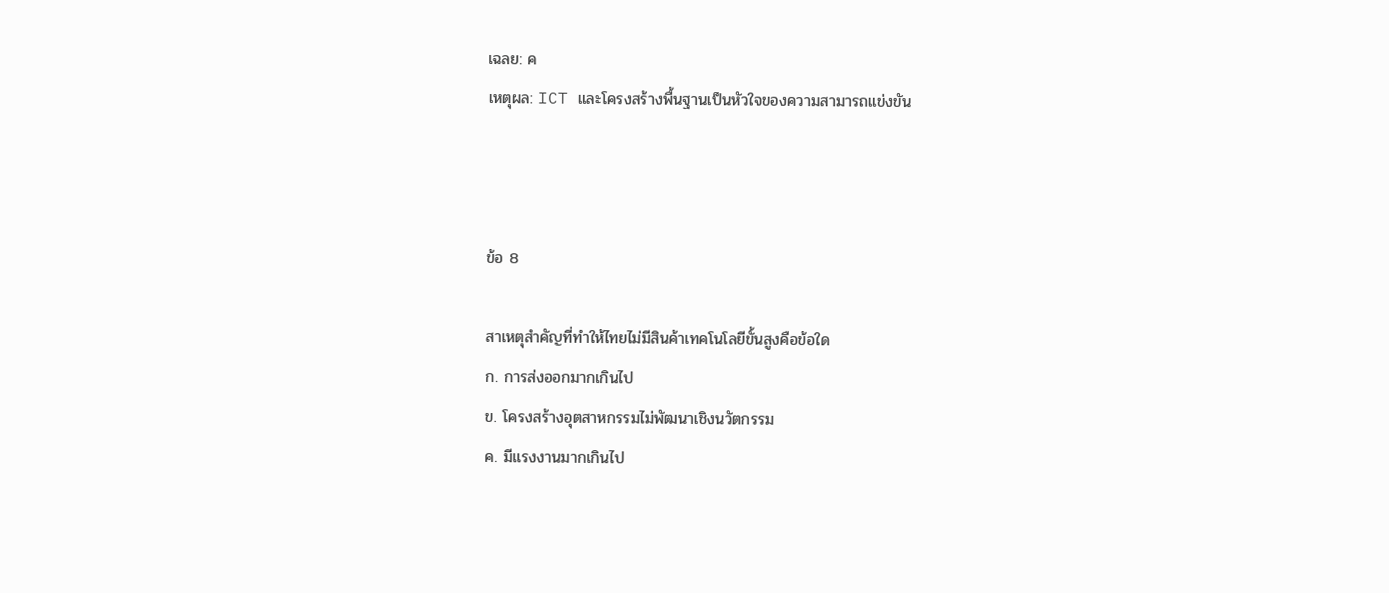เฉลย: ค
เหตุผล: ICT และโครงสร้างพื้นฐานเป็นหัวใจของความสามารถแข่งขัน



ข้อ 8

สาเหตุสำคัญที่ทำให้ไทยไม่มีสินค้าเทคโนโลยีขั้นสูงคือข้อใด
ก. การส่งออกมากเกินไป
ข. โครงสร้างอุตสาหกรรมไม่พัฒนาเชิงนวัตกรรม
ค. มีแรงงานมากเกินไป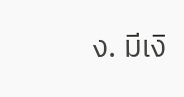ง. มีเงิ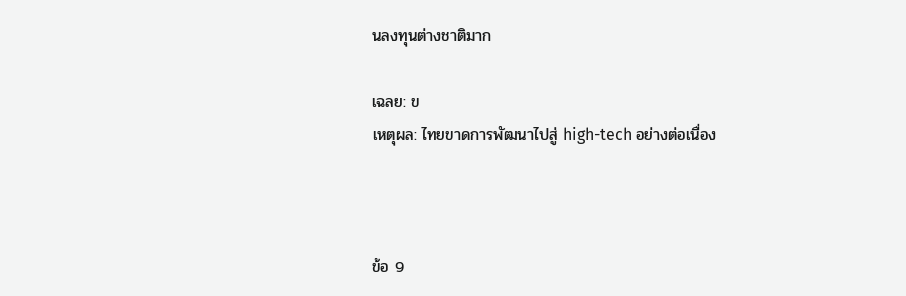นลงทุนต่างชาติมาก

เฉลย: ข
เหตุผล: ไทยขาดการพัฒนาไปสู่ high-tech อย่างต่อเนื่อง



ข้อ 9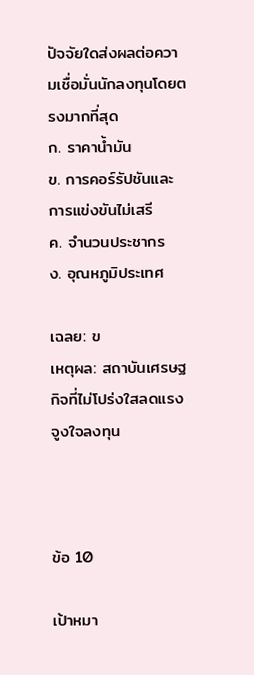ปัจจัยใดส่งผลต่อความเชื่อมั่นนักลงทุนโดยตรงมากที่สุด
ก. ราคาน้ำมัน
ข. การคอร์รัปชันและการแข่งขันไม่เสรี
ค. จำนวนประชากร
ง. อุณหภูมิประเทศ

เฉลย: ข
เหตุผล: สถาบันเศรษฐกิจที่ไม่โปร่งใสลดแรงจูงใจลงทุน



ข้อ 10

เป้าหมา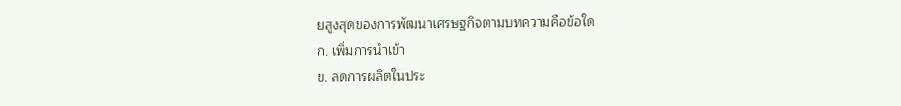ยสูงสุดของการพัฒนาเศรษฐกิจตามบทความคือข้อใด
ก. เพิ่มการนำเข้า
ข. ลดการผลิตในประ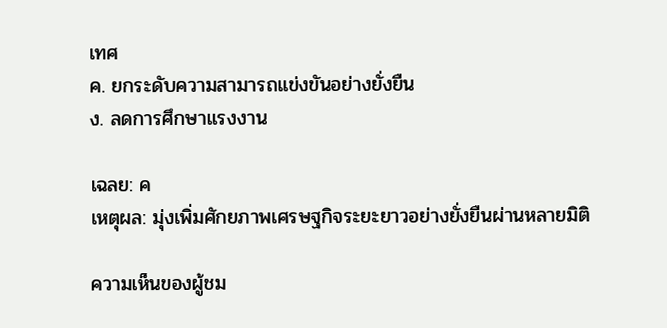เทศ
ค. ยกระดับความสามารถแข่งขันอย่างยั่งยืน
ง. ลดการศึกษาแรงงาน

เฉลย: ค
เหตุผล: มุ่งเพิ่มศักยภาพเศรษฐกิจระยะยาวอย่างยั่งยืนผ่านหลายมิติ

ความเห็นของผู้ชม